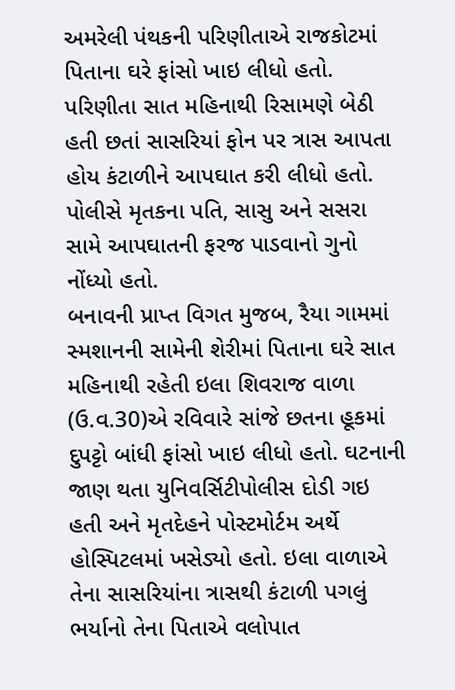અમરેલી પંથકની પરિણીતાએ રાજકોટમાં પિતાના ઘરે ફાંસો ખાઇ લીધો હતો. પરિણીતા સાત મહિનાથી રિસામણે બેઠી હતી છતાં સાસરિયાં ફોન પર ત્રાસ આપતા હોય કંટાળીને આપઘાત કરી લીધો હતો. પોલીસે મૃતકના પતિ, સાસુ અને સસરા સામે આપઘાતની ફરજ પાડવાનો ગુનો નોંધ્યો હતો.
બનાવની પ્રાપ્ત વિગત મુજબ, રૈયા ગામમાં સ્મશાનની સામેની શેરીમાં પિતાના ઘરે સાત મહિનાથી રહેતી ઇલા શિવરાજ વાળા (ઉ.વ.30)એ રવિવારે સાંજે છતના હૂકમાં દુપટ્ટો બાંધી ફાંસો ખાઇ લીધો હતો. ઘટનાની જાણ થતા યુનિવર્સિટીપોલીસ દોડી ગઇ હતી અને મૃતદેહને પોસ્ટમોર્ટમ અર્થે હોસ્પિટલમાં ખસેડ્યો હતો. ઇલા વાળાએ તેના સાસરિયાંના ત્રાસથી કંટાળી પગલું ભર્યાનો તેના પિતાએ વલોપાત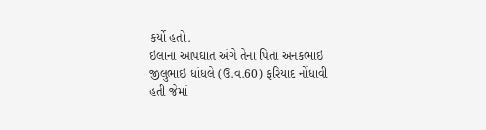કર્યો હતો.
ઇલાના આપઘાત અંગે તેના પિતા અનકભાઇ જીલુભાઇ ધાંધલે (ઉ.વ.60) ફરિયાદ નોંધાવી હતી જેમાં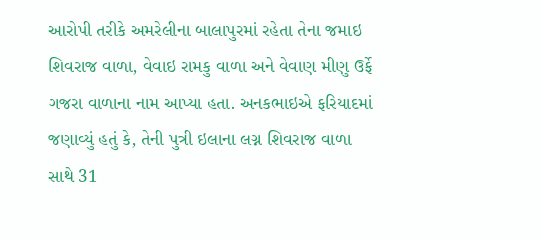આરોપી તરીકે અમરેલીના બાલાપુરમાં રહેતા તેના જમાઇ શિવરાજ વાળા, વેવાઇ રામકુ વાળા અને વેવાણ મીણુ ઉર્ફે ગજરા વાળાના નામ આપ્યા હતા. અનકભાઇએ ફરિયાદમાં જણાવ્યું હતું કે, તેની પુત્રી ઇલાના લગ્ન શિવરાજ વાળા સાથે 31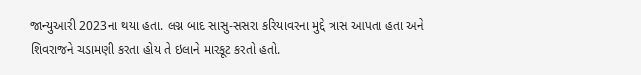જાન્યુઆરી 2023ના થયા હતા. લગ્ન બાદ સાસુ-સસરા કરિયાવરના મુદ્દે ત્રાસ આપતા હતા અને શિવરાજને ચડામણી કરતા હોય તે ઇલાને મારકૂટ કરતો હતો.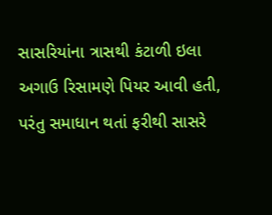સાસરિયાંના ત્રાસથી કંટાળી ઇલા અગાઉ રિસામણે પિયર આવી હતી, પરંતુ સમાધાન થતાં ફરીથી સાસરે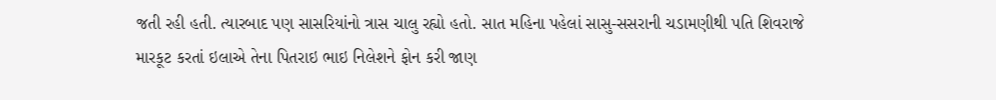જતી રહી હતી. ત્યારબાદ પણ સાસરિયાંનો ત્રાસ ચાલુ રહ્યો હતો. સાત મહિના પહેલાં સાસુ-સસરાની ચડામણીથી પતિ શિવરાજે મારકૂટ કરતાં ઇલાએ તેના પિતરાઇ ભાઇ નિલેશને ફોન કરી જાણ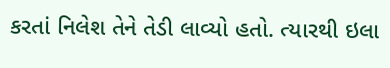કરતાં નિલેશ તેને તેડી લાવ્યો હતો. ત્યારથી ઇલા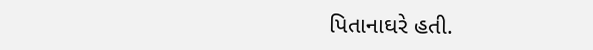પિતાનાઘરે હતી.